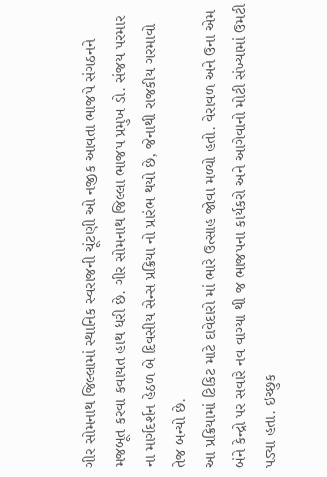ગીર સોમનાથ જિલ્લામાં સ્થાનિક સ્વરાજની ચૂંટણી ઓ નજીક આવતા ભાજપે સંગઠનને મજબૂત કરવા કવાયત હાથ ધરી છે. ગીર સોમનાથ જિલ્લા ભાજપ પ્રમુખ ડો. સંજય પરમાર ના માર્ગદર્શન હેઠળ બે દિવસીય સેન્સ પ્રક્રિયા નો પ્રારંભ થયો છે, જેનાથી રાજકીય ગરમાવો તેજ બન્યો છે.
આ પ્રક્રિયામાં ટિકિટ માટે દાવેદારો માં ભારે ઉત્સાહ જોવા મળ્યો હતો. વેરાવળ અને ઉના એમ બંને કેન્દ્રો પર સવારે નવ વાગ્યા થી જ ભાજપના કાર્યકરો અને આગેવાનો મોટી સંખ્યામાં ઉમટી પડ્યા હતા. ઇચ્છુક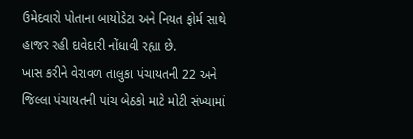ઉમેદવારો પોતાના બાયોડેટા અને નિયત ફોર્મ સાથે હાજર રહી દાવેદારી નોંધાવી રહ્યા છે.
ખાસ કરીને વેરાવળ તાલુકા પંચાયતની 22 અને જિલ્લા પંચાયતની પાંચ બેઠકો માટે મોટી સંખ્યામાં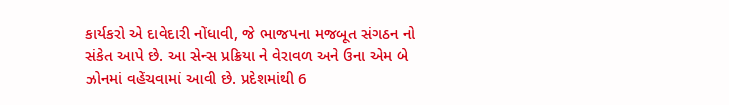કાર્યકરો એ દાવેદારી નોંધાવી, જે ભાજપના મજબૂત સંગઠન નો સંકેત આપે છે. આ સેન્સ પ્રક્રિયા ને વેરાવળ અને ઉના એમ બે ઝોનમાં વહેંચવામાં આવી છે. પ્રદેશમાંથી 6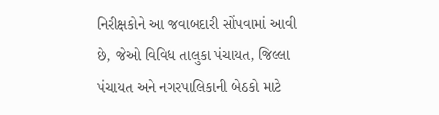નિરીક્ષકોને આ જવાબદારી સોંપવામાં આવી છે, જેઓ વિવિધ તાલુકા પંચાયત, જિલ્લા પંચાયત અને નગરપાલિકાની બેઠકો માટે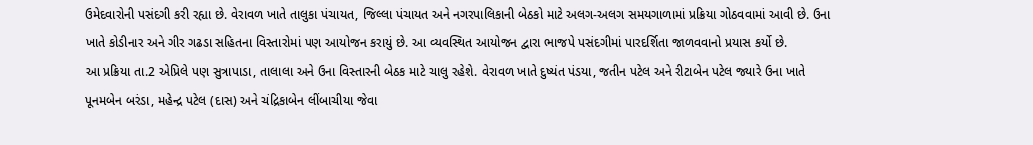ઉમેદવારોની પસંદગી કરી રહ્યા છે. વેરાવળ ખાતે તાલુકા પંચાયત, જિલ્લા પંચાયત અને નગરપાલિકાની બેઠકો માટે અલગ-અલગ સમયગાળામાં પ્રક્રિયા ગોઠવવામાં આવી છે. ઉના ખાતે કોડીનાર અને ગીર ગઢડા સહિતના વિસ્તારોમાં પણ આયોજન કરાયું છે. આ વ્યવસ્થિત આયોજન દ્વારા ભાજપે પસંદગીમાં પારદર્શિતા જાળવવાનો પ્રયાસ કર્યો છે.
આ પ્રક્રિયા તા.2 એપ્રિલે પણ સુત્રાપાડા, તાલાલા અને ઉના વિસ્તારની બેઠક માટે ચાલુ રહેશે. વેરાવળ ખાતે દુષ્યંત પંડયા, જતીન પટેલ અને રીટાબેન પટેલ જ્યારે ઉના ખાતે પૂનમબેન બરંડા, મહેન્દ્ર પટેલ (દાસ) અને ચંદ્રિકાબેન લીંબાચીયા જેવા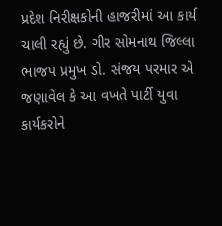પ્રદેશ નિરીક્ષકોની હાજરીમાં આ કાર્ય ચાલી રહ્યું છે. ગીર સોમનાથ જિલ્લા ભાજપ પ્રમુખ ડો. સંજય પરમાર એ જણાવેલ કે આ વખતે પાર્ટી યુવા કાર્યકરોને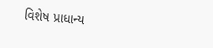વિશેષ પ્રાધાન્ય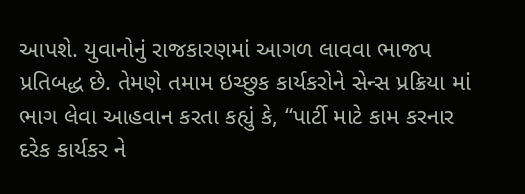આપશે. યુવાનોનું રાજકારણમાં આગળ લાવવા ભાજપ પ્રતિબદ્ધ છે. તેમણે તમામ ઇચ્છુક કાર્યકરોને સેન્સ પ્રક્રિયા માં ભાગ લેવા આહવાન કરતા કહ્યું કે, “પાર્ટી માટે કામ કરનાર દરેક કાર્યકર ને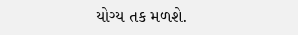યોગ્ય તક મળશે.